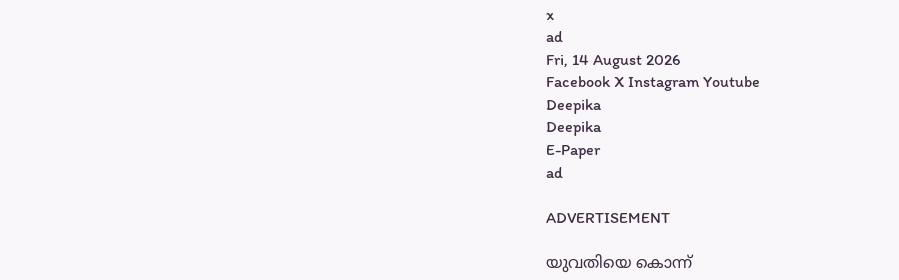x
ad
Fri, 14 August 2026
Facebook X Instagram Youtube
Deepika
Deepika
E-Paper
ad

ADVERTISEMENT

യുവതിയെ കൊന്ന്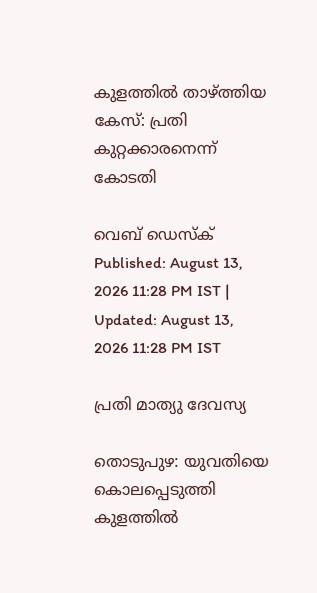കുളത്തില്‍ താഴ്ത്തിയ കേസ്: പ്രതി കുറ്റക്കാരനെന്ന് കോടതി

വെബ് ഡെസ്ക്
Published: August 13, 2026 11:28 PM IST | Updated: August 13, 2026 11:28 PM IST

പ്രതി മാത്യു ദേവസ്യ

തൊടുപുഴ: യുവതിയെ കൊലപ്പെടുത്തി കുളത്തില്‍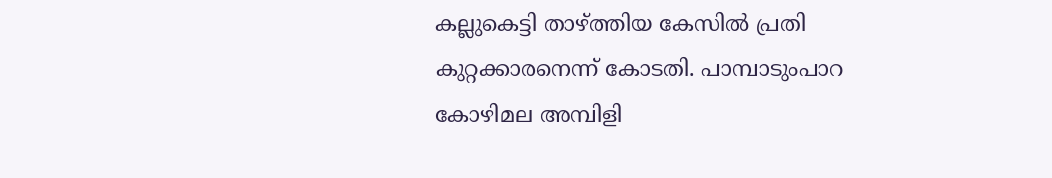കല്ലുകെട്ടി താഴ്ത്തിയ കേസില്‍ പ്രതി കുറ്റക്കാരനെന്ന് കോടതി. പാമ്പാടുംപാറ കോഴിമല അമ്പിളി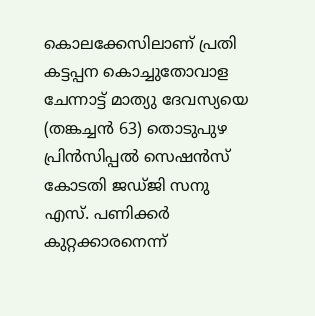കൊലക്കേസിലാണ് പ്രതി കട്ടപ്പന കൊച്ചുതോവാള ചേന്നാട്ട് മാത്യു ദേവസ്യയെ (തങ്കച്ചൻ 63) തൊടുപുഴ പ്രിന്‍സിപ്പല്‍ സെഷന്‍സ് കോടതി ജഡ്ജി സനു എസ്. പണിക്കര്‍ കുറ്റക്കാരനെന്ന്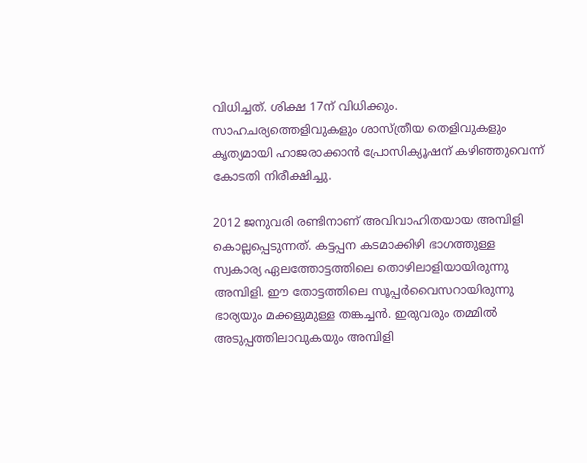വിധിച്ചത്. ശിക്ഷ 17ന് വിധിക്കും. സാഹചര്യത്തെളിവുകളും ശാസ്ത്രീയ തെളിവുകളും കൃത്യമായി ഹാജരാക്കാന്‍ പ്രോസിക്യൂഷന് കഴിഞ്ഞുവെന്ന് കോടതി നിരീക്ഷിച്ചു.

2012 ജനുവരി രണ്ടിനാണ് അവിവാഹിതയായ അമ്പിളി കൊല്ലപ്പെടുന്നത്. കട്ടപ്പന കടമാക്കിഴി ഭാഗത്തുള്ള സ്വകാര്യ ഏലത്തോട്ടത്തിലെ തൊഴിലാളിയായിരുന്നു അമ്പിളി. ഈ തോട്ടത്തിലെ സൂപ്പര്‍വൈസറായിരുന്നു ഭാര്യയും മക്കളുമുള്ള തങ്കച്ചൻ. ഇരുവരും തമ്മില്‍ അടുപ്പത്തിലാവുകയും അമ്പിളി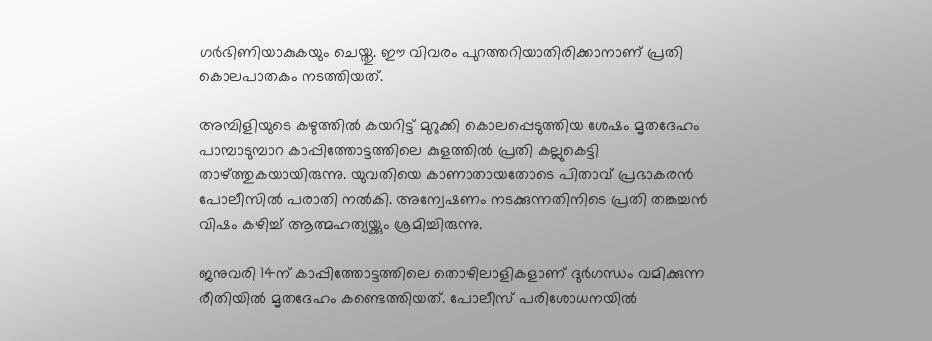ഗര്‍ഭിണിയാകുകയും ചെയ്തു. ഈ വിവരം പുറത്തറിയാതിരിക്കാനാണ് പ്രതി കൊലപാതകം നടത്തിയത്.

അമ്പിളിയുടെ കഴുത്തിൽ കയറിട്ട് മുറുക്കി കൊലപ്പെടുത്തിയ ശേഷം മൃതദേഹം പാമ്പാടുമ്പാറ കാപ്പിത്തോട്ടത്തിലെ കുളത്തിൽ പ്രതി കല്ലുകെട്ടി താഴ്ത്തുകയായിരുന്നു. യുവതിയെ കാണാതായതോടെ പിതാവ് പ്രഭാകരന്‍ പോലീസില്‍ പരാതി നല്‍കി. അന്വേഷണം നടക്കുന്നതിനി‌ടെ പ്രതി തങ്കച്ചന്‍ വിഷം കഴിച്ച് ആത്മഹത്യയ്ക്കും ശ്രമിച്ചിരുന്നു.

ജനുവരി 14ന് കാപ്പിത്തോട്ടത്തിലെ തൊഴിലാളികളാണ് ദുര്‍ഗന്ധം വമിക്കുന്ന രീതിയില്‍ മൃതദേഹം കണ്ടെത്തിയത്. പോലീസ് പരിശോധനയില്‍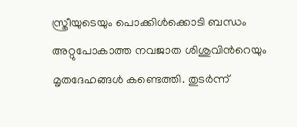സ്ത്രീയുടെയും പൊക്കിള്‍ക്കൊടി ബന്ധം അറ്റുപോകാത്ത നവജാത ശിശുവിന്‍റെയും മൃതദേഹങ്ങള്‍ കണ്ടെത്തി. തുടര്‍ന്ന്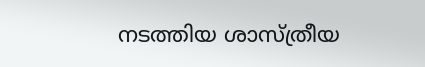നടത്തിയ ശാസ്ത്രീയ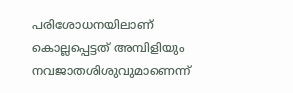പരിശോധനയിലാണ് കൊല്ലപ്പെട്ടത് അമ്പിളിയും നവജാതശിശുവുമാണെന്ന്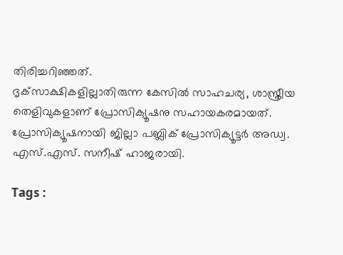തിരിച്ചറിഞ്ഞത്.
ദൃക്‌സാക്ഷികളില്ലാതിരുന്ന കേസില്‍ സാഹചര്യ, ശാസ്ത്രീയ തെളിവുകളാണ് പ്രോസിക്യൂഷനു സഹായകരമായത്. പ്രോസിക്യൂഷനായി ജില്ലാ പബ്ലിക് പ്രോസിക്യൂട്ടര്‍ അഡ്വ. എസ്.എസ്. സനീഷ് ഹാജരായി.

Tags :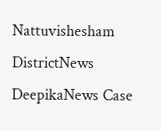Nattuvishesham DistrictNews DeepikaNews Case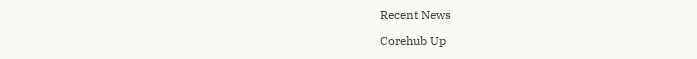Recent News

Corehub Up